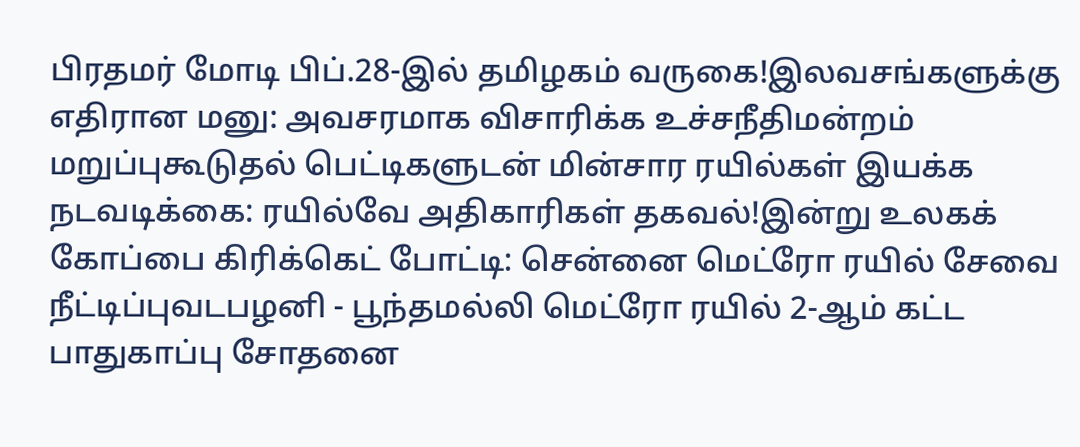பிரதமர் மோடி பிப்.28-இல் தமிழகம் வருகை!இலவசங்களுக்கு எதிரான மனு: அவசரமாக விசாரிக்க உச்சநீதிமன்றம் மறுப்புகூடுதல் பெட்டிகளுடன் மின்சார ரயில்கள் இயக்க நடவடிக்கை: ரயில்வே அதிகாரிகள் தகவல்!இன்று உலகக் கோப்பை கிரிக்கெட் போட்டி: சென்னை மெட்ரோ ரயில் சேவை நீட்டிப்புவடபழனி - பூந்தமல்லி மெட்ரோ ரயில் 2-ஆம் கட்ட பாதுகாப்பு சோதனை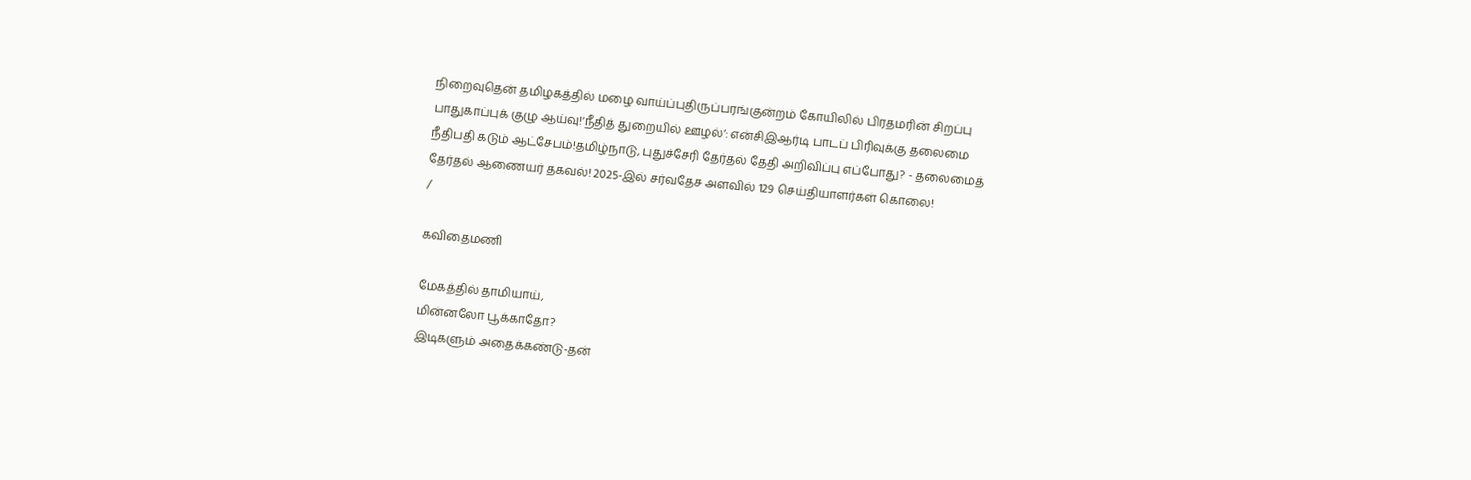நிறைவுதென் தமிழகத்தில் மழை வாய்ப்புதிருப்பரங்குன்றம் கோயிலில் பிரதமரின் சிறப்பு பாதுகாப்புக் குழு ஆய்வு!‘நீதித் துறையில் ஊழல்’: என்சிஇஆர்டி பாடப் பிரிவுக்கு தலைமை நீதிபதி கடும் ஆட்சேபம்!தமிழ்நாடு, புதுச்சேரி தேர்தல் தேதி அறிவிப்பு எப்போது? - தலைமைத் தேர்தல் ஆணையர் தகவல்! 2025-இல் சர்வதேச அளவில் 129 செய்தியாளர்கள் கொலை!
/

கவிதைமணி

மேகத்தில் தாமியாய்,
மின்னலோ பூக்காதோ?
இடிகளும் அதைக்கண்டு-தன்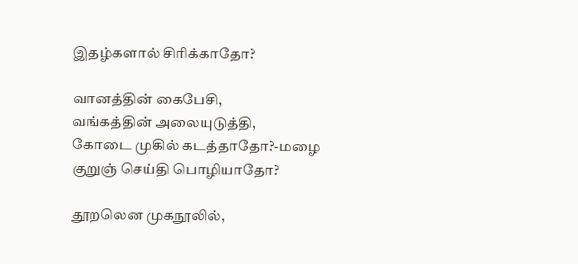இதழ்களால் சிரிக்காதோ?

வானத்தின் கைபேசி,
வங்கத்தின் அலையுடுத்தி,
கோடை முகில் கடத்தாதோ?-மழை
குறுஞ் செய்தி பொழியாதோ?

தூறலென முகநூலில்,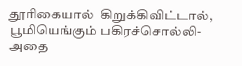தூரிகையால்  கிறுக்கிவிட்டால்,
பூமியெங்கும் பகிரச்சொல்லி-அதை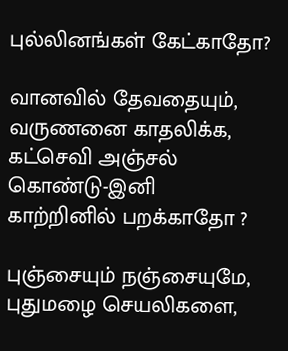புல்லினங்கள் கேட்காதோ?

வானவில் தேவதையும்,
வருணனை காதலிக்க,
கட்செவி அஞ்சல் கொண்டு-இனி
காற்றினில் பறக்காதோ ?

புஞ்சையும் நஞ்சையுமே,
புதுமழை செயலிகளை,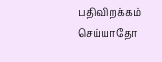பதிவிறக்கம் செய்யாதோ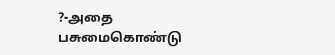?-அதை
பசுமைகொண்டு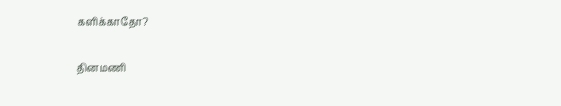களிக்காதோ?

தினமணி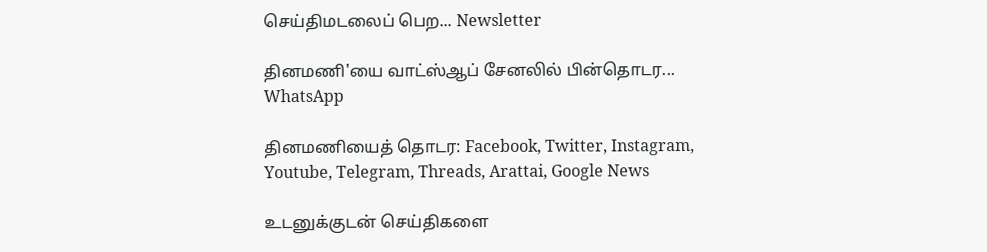செய்திமடலைப் பெற... Newsletter

தினமணி'யை வாட்ஸ்ஆப் சேனலில் பின்தொடர... WhatsApp

தினமணியைத் தொடர: Facebook, Twitter, Instagram, Youtube, Telegram, Threads, Arattai, Google News

உடனுக்குடன் செய்திகளை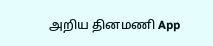அறிய தினமணி App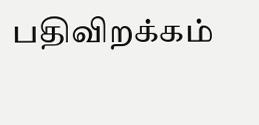பதிவிறக்கம்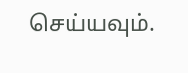செய்யவும்.